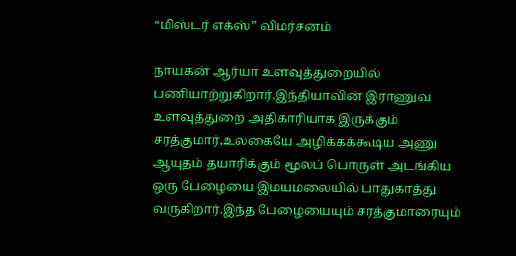“மிஸ்டர் எக்ஸ்” விமர்சனம்

நாயகன் ஆர்யா உளவுத்துறையில் பணியாற்றுகிறார்.இந்தியாவின் இராணுவ உளவுத்துறை அதிகாரியாக இருக்கும் சரத்குமார்,உலகையே அழிக்கக்கூடிய அணு ஆயுதம் தயாரிக்கும் மூலப் பொருள் அடங்கிய ஒரு பேழையை இமயமலையில் பாதுகாத்து வருகிறார்.இந்த பேழையையும் சரத்குமாரையும்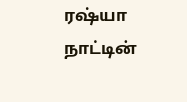ரஷ்யா நாட்டின்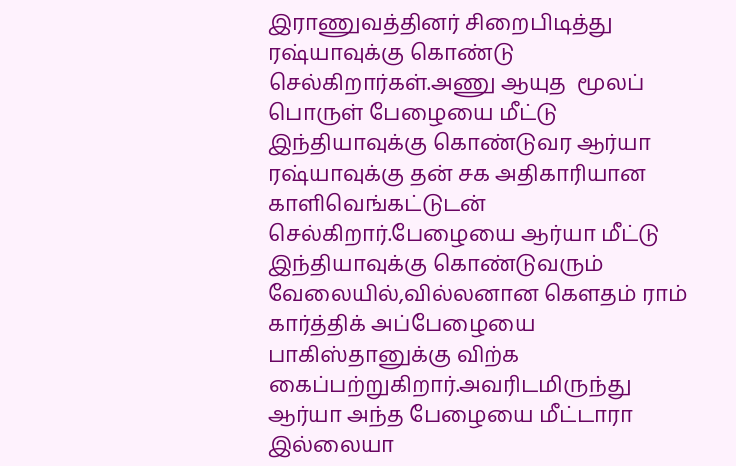இராணுவத்தினர் சிறைபிடித்து ரஷ்யாவுக்கு கொண்டு செல்கிறார்கள்.அணு ஆயுத  மூலப் பொருள் பேழையை மீட்டு இந்தியாவுக்கு கொண்டுவர ஆர்யா ரஷ்யாவுக்கு தன் சக அதிகாரியான காளிவெங்கட்டுடன் செல்கிறார்.பேழையை ஆர்யா மீட்டு இந்தியாவுக்கு கொண்டுவரும் வேலையில்,வில்லனான கௌதம் ராம் கார்த்திக் அப்பேழையை பாகிஸ்தானுக்கு விற்க கைப்பற்றுகிறார்.அவரிடமிருந்து ஆர்யா அந்த பேழையை மீட்டாரா இல்லையா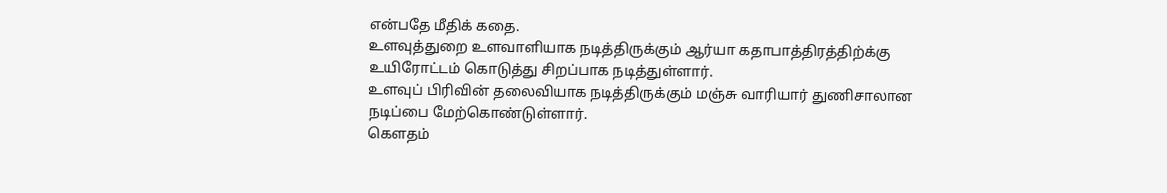என்பதே மீதிக் கதை.
உளவுத்துறை உளவாளியாக நடித்திருக்கும் ஆர்யா கதாபாத்திரத்திற்க்கு உயிரோட்டம் கொடுத்து சிறப்பாக நடித்துள்ளார்.
உளவுப் பிரிவின் தலைவியாக நடித்திருக்கும் மஞ்சு வாரியார் துணிசாலான நடிப்பை மேற்கொண்டுள்ளார்.
கௌதம்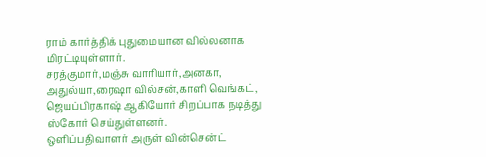ராம் கார்த்திக் புதுமையான வில்லனாக மிரட்டியுள்ளார்.
சரத்குமார்,மஞ்சு வாரியார்,அனகா, அதுல்யா,ரைஷா வில்சன்,காளி வெங்கட், ஜெயப்பிரகாஷ் ஆகியோர் சிறப்பாக நடித்து ஸ்கோர் செய்துள்ளனர்.
ஒளிப்பதிவாளர் அருள் வின்சென்ட்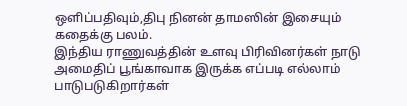ஒளிப்பதிவும்,திபு நினன் தாமஸின் இசையும் கதைக்கு பலம்.
இந்திய ராணுவத்தின் உளவு பிரிவினர்கள் நாடு அமைதிப் பூங்காவாக இருக்க எப்படி எல்லாம் பாடுபடுகிறார்கள்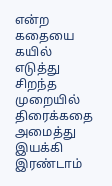என்ற கதையை கயில் எடுத்து சிறந்த முறையில் திரைக்கதை அமைத்து இயக்கி இரண்டாம்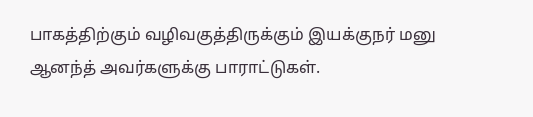பாகத்திற்கும் வழிவகுத்திருக்கும் இயக்குநர் மனு ஆனந்த் அவர்களுக்கு பாராட்டுகள்.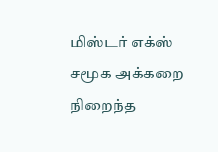மிஸ்டர் எக்ஸ் சமூக அக்கறை நிறைந்த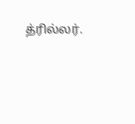த்ரில்லர்.